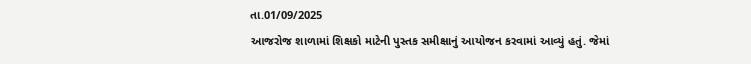તા.01/09/2025
આજરોજ શાળામાં શિક્ષકો માટેની પુસ્તક સમીક્ષાનું આયોજન કરવામાં આવ્યું હતું. જેમાં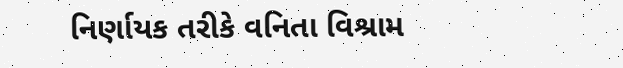નિર્ણાયક તરીકે વનિતા વિશ્રામ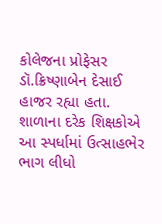કોલેજના પ્રોફેસર ડૉ.ક્રિષ્ણાબેન દેસાઈ હાજર રહ્યા હતા. શાળાના દરેક શિક્ષકોએ આ સ્પર્ધામાં ઉત્સાહભેર ભાગ લીધો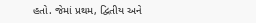હતો. જેમાં પ્રથમ, દ્વિતીય અને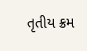તૃતીય ક્રમ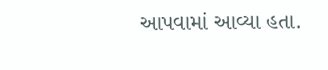આપવામાં આવ્યા હતા.